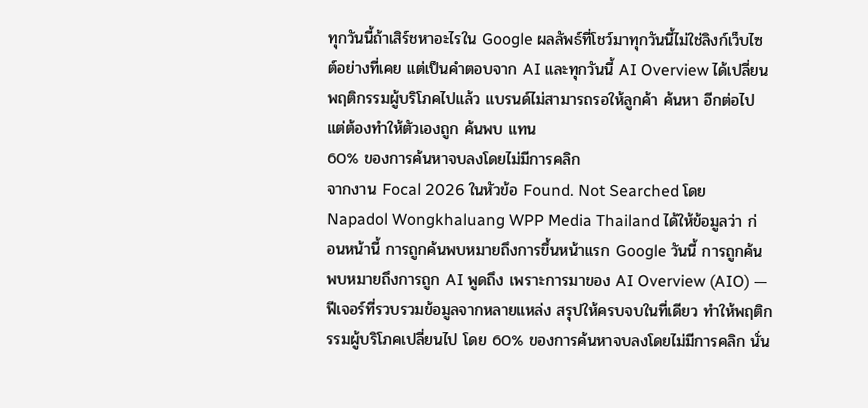ทุกวันนี้ถ้าเสิร์ชหาอะไรใน Google ผลลัพธ์ที่โชว์มาทุกวันนี้ไม่ใช่ลิงก์เว็บไซต์อย่างที่เคย แต่เป็นคำตอบจาก AI และทุกวันนี้ AI Overview ได้เปลี่ยนพฤติกรรมผู้บริโภคไปแล้ว แบรนด์ไม่สามารถรอให้ลูกค้า ค้นหา อีกต่อไป แต่ต้องทำให้ตัวเองถูก ค้นพบ แทน
60% ของการค้นหาจบลงโดยไม่มีการคลิก
จากงาน Focal 2026 ในหัวข้อ Found. Not Searched โดย Napadol Wongkhaluang WPP Media Thailand ได้ให้ข้อมูลว่า ก่อนหน้านี้ การถูกค้นพบหมายถึงการขึ้นหน้าแรก Google วันนี้ การถูกค้นพบหมายถึงการถูก AI พูดถึง เพราะการมาของ AI Overview (AIO) — ฟีเจอร์ที่รวบรวมข้อมูลจากหลายแหล่ง สรุปให้ครบจบในที่เดียว ทำให้พฤติกรรมผู้บริโภคเปลี่ยนไป โดย 60% ของการค้นหาจบลงโดยไม่มีการคลิก นั่น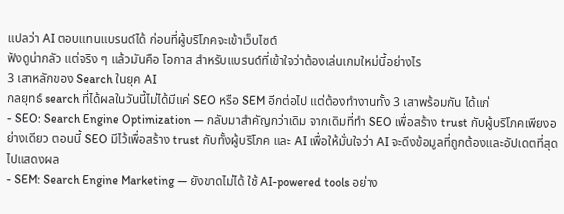แปลว่า AI ตอบแทนแบรนด์ได้ ก่อนที่ผู้บริโภคจะเข้าเว็บไซต์
ฟังดูน่ากลัว แต่จริง ๆ แล้วมันคือ โอกาส สำหรับแบรนด์ที่เข้าใจว่าต้องเล่นเกมใหม่นี้อย่างไร
3 เสาหลักของ Search ในยุค AI
กลยุทธ์ search ที่ได้ผลในวันนี้ไม่ได้มีแค่ SEO หรือ SEM อีกต่อไป แต่ต้องทำงานทั้ง 3 เสาพร้อมกัน ได้แก่
- SEO: Search Engine Optimization — กลับมาสำคัญกว่าเดิม จากเดิมที่ทำ SEO เพื่อสร้าง trust กับผู้บริโภคเพียงอย่างเดียว ตอนนี้ SEO มีไว้เพื่อสร้าง trust กับทั้งผู้บริโภค และ AI เพื่อให้มั่นใจว่า AI จะดึงข้อมูลที่ถูกต้องและอัปเดตที่สุดไปแสดงผล
- SEM: Search Engine Marketing — ยังขาดไม่ได้ ใช้ AI-powered tools อย่าง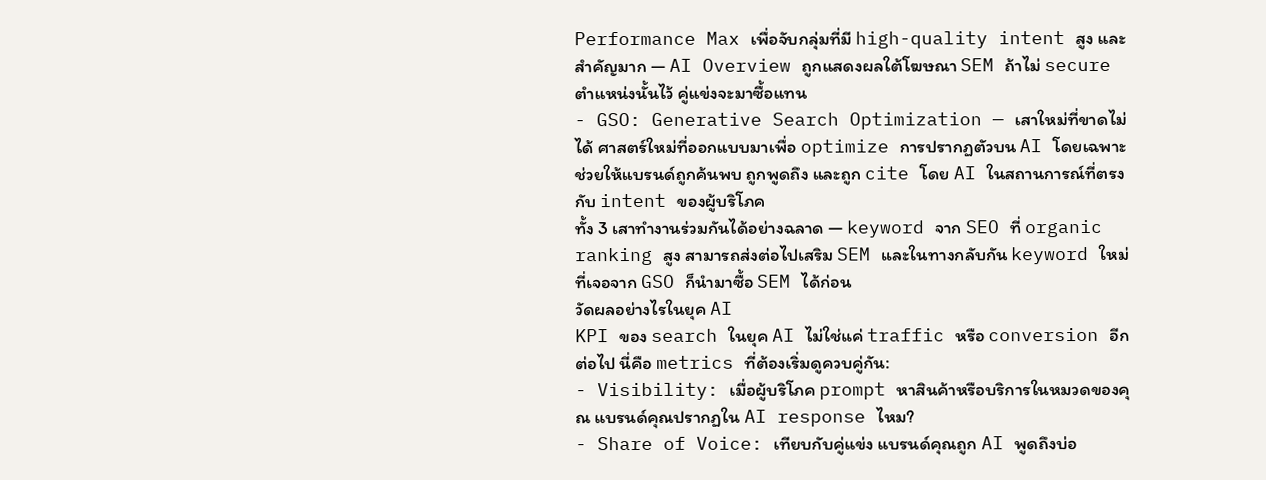Performance Max เพื่อจับกลุ่มที่มี high-quality intent สูง และสำคัญมาก — AI Overview ถูกแสดงผลใต้โฆษณา SEM ถ้าไม่ secure ตำแหน่งนั้นไว้ คู่แข่งจะมาซื้อแทน
- GSO: Generative Search Optimization — เสาใหม่ที่ขาดไม่ได้ ศาสตร์ใหม่ที่ออกแบบมาเพื่อ optimize การปรากฏตัวบน AI โดยเฉพาะ ช่วยให้แบรนด์ถูกค้นพบ ถูกพูดถึง และถูก cite โดย AI ในสถานการณ์ที่ตรงกับ intent ของผู้บริโภค
ทั้ง 3 เสาทำงานร่วมกันได้อย่างฉลาด — keyword จาก SEO ที่ organic ranking สูง สามารถส่งต่อไปเสริม SEM และในทางกลับกัน keyword ใหม่ที่เจอจาก GSO ก็นำมาซื้อ SEM ได้ก่อน
วัดผลอย่างไรในยุค AI
KPI ของ search ในยุค AI ไม่ใช่แค่ traffic หรือ conversion อีกต่อไป นี่คือ metrics ที่ต้องเริ่มดูควบคู่กัน:
- Visibility: เมื่อผู้บริโภค prompt หาสินค้าหรือบริการในหมวดของคุณ แบรนด์คุณปรากฏใน AI response ไหม?
- Share of Voice: เทียบกับคู่แข่ง แบรนด์คุณถูก AI พูดถึงบ่อ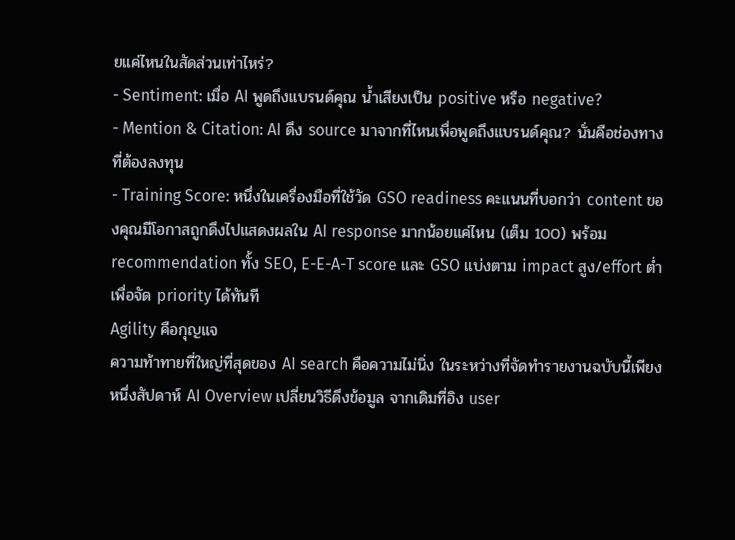ยแค่ไหนในสัดส่วนเท่าไหร่?
- Sentiment: เมื่อ AI พูดถึงแบรนด์คุณ น้ำเสียงเป็น positive หรือ negative?
- Mention & Citation: AI ดึง source มาจากที่ไหนเพื่อพูดถึงแบรนด์คุณ? นั่นคือช่องทางที่ต้องลงทุน
- Training Score: หนึ่งในเครื่องมือที่ใช้วัด GSO readiness คะแนนที่บอกว่า content ของคุณมีโอกาสถูกดึงไปแสดงผลใน AI response มากน้อยแค่ไหน (เต็ม 100) พร้อม recommendation ทั้ง SEO, E-E-A-T score และ GSO แบ่งตาม impact สูง/effort ต่ำ เพื่อจัด priority ได้ทันที
Agility คือกุญแจ
ความท้าทายที่ใหญ่ที่สุดของ AI search คือความไม่นิ่ง ในระหว่างที่จัดทำรายงานฉบับนี้เพียงหนึ่งสัปดาห์ AI Overview เปลี่ยนวิธีดึงข้อมูล จากเดิมที่อิง user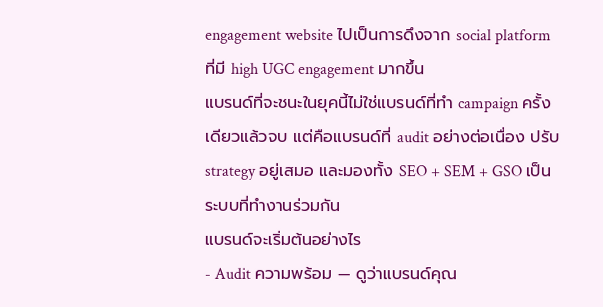engagement website ไปเป็นการดึงจาก social platform ที่มี high UGC engagement มากขึ้น
แบรนด์ที่จะชนะในยุคนี้ไม่ใช่แบรนด์ที่ทำ campaign ครั้งเดียวแล้วจบ แต่คือแบรนด์ที่ audit อย่างต่อเนื่อง ปรับ strategy อยู่เสมอ และมองทั้ง SEO + SEM + GSO เป็นระบบที่ทำงานร่วมกัน
แบรนด์จะเริ่มต้นอย่างไร
- Audit ความพร้อม — ดูว่าแบรนด์คุณ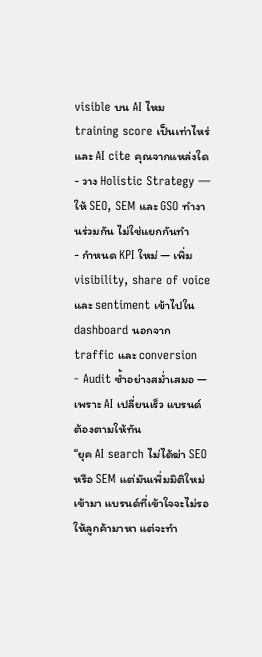visible บน AI ไหม training score เป็นเท่าไหร่ และ AI cite คุณจากแหล่งใด
- วาง Holistic Strategy — ให้ SEO, SEM และ GSO ทำงานร่วมกัน ไม่ใช่แยกกันทำ
- กำหนด KPI ใหม่ — เพิ่ม visibility, share of voice และ sentiment เข้าไปใน dashboard นอกจาก traffic และ conversion
- Audit ซ้ำอย่างสม่ำเสมอ — เพราะ AI เปลี่ยนเร็ว แบรนด์ต้องตามให้ทัน
“ยุค AI search ไม่ได้ฆ่า SEO หรือ SEM แต่มันเพิ่มมิติใหม่เข้ามา แบรนด์ที่เข้าใจจะไม่รอให้ลูกค้ามาหา แต่จะทำ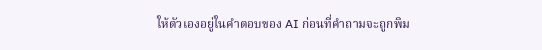ให้ตัวเองอยู่ในคำตอบของ AI ก่อนที่คำถามจะถูกพิม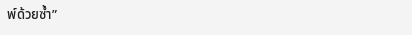พ์ด้วยซ้ำ”